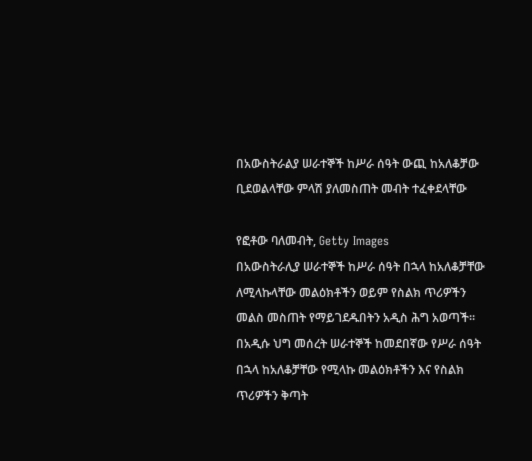በአውስትራልያ ሠራተኞች ከሥራ ሰዓት ውጪ ከአለቆቻው ቢደወልላቸው ምላሽ ያለመስጠት መብት ተፈቀደላቸው

የፎቶው ባለመብት, Getty Images
በአውስትራሊያ ሠራተኞች ከሥራ ሰዓት በኋላ ከአለቆቻቸው ለሚላኩላቸው መልዕክቶችን ወይም የስልክ ጥሪዎችን መልስ መስጠት የማይገደዱበትን አዲስ ሕግ አወጣች።
በአዲሱ ህግ መሰረት ሠራተኞች ከመደበኛው የሥራ ሰዓት በኋላ ከአለቆቻቸው የሚላኩ መልዕክቶችን እና የስልክ ጥሪዎችን ቅጣት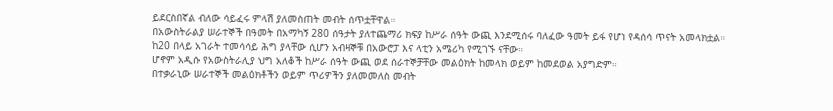ይደርስበኛል ብለው ሳይፈሩ ምላሽ ያለመስጠት መብት ሰጥቷቸዋል።
በአውስትራልያ ሠራተኞች በዓመት በአማካኝ 280 ሰዓታት ያለተጨማሪ ክፍያ ከሥራ ሰዓት ውጪ እንደሚሰሩ ባለፈው ዓመት ይፋ የሆነ የዳሰሳ ጥናት አመላክቷል።
ከ20 በላይ አገራት ተመሳሳይ ሕግ ያላቸው ሲሆን አብዛኞቹ በአውሮፓ እና ላቲን አሜሪካ የሚገኙ ናቸው።
ሆኖም አዲሱ የአውስትራሊያ ህግ አለቆች ከሥራ ሰዓት ውጪ ወደ ሰራተኞቻቸው መልዕክት ከመላክ ወይም ከመደወል አያግድም።
በተቃራኒው ሠራተኞች መልዕክቶችን ወይም ጥሪዎችን ያለመመለስ መብት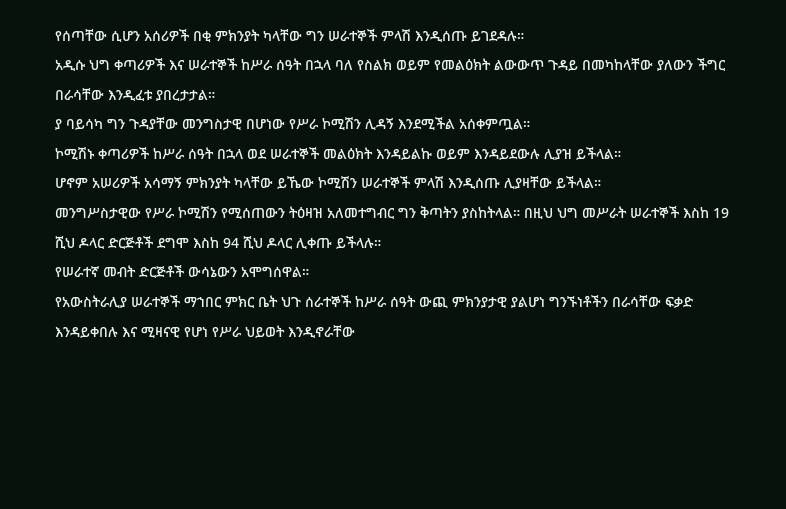የሰጣቸው ሲሆን አሰሪዎች በቂ ምክንያት ካላቸው ግን ሠራተኞች ምላሽ እንዲሰጡ ይገደዳሉ።
አዲሱ ህግ ቀጣሪዎች እና ሠራተኞች ከሥራ ሰዓት በኋላ ባለ የስልክ ወይም የመልዕክት ልውውጥ ጉዳይ በመካከላቸው ያለውን ችግር በራሳቸው እንዲፈቱ ያበረታታል።
ያ ባይሳካ ግን ጉዳያቸው መንግስታዊ በሆነው የሥራ ኮሚሽን ሊዳኝ እንደሚችል አሰቀምጧል።
ኮሚሽኑ ቀጣሪዎች ከሥራ ሰዓት በኋላ ወደ ሠራተኞች መልዕክት እንዳይልኩ ወይም እንዳይደውሉ ሊያዝ ይችላል።
ሆኖም አሠሪዎች አሳማኝ ምክንያት ካላቸው ይኼው ኮሚሽን ሠራተኞች ምላሽ እንዲሰጡ ሊያዛቸው ይችላል።
መንግሥስታዊው የሥራ ኮሚሽን የሚሰጠውን ትዕዛዝ አለመተግብር ግን ቅጣትን ያስከትላል። በዚህ ህግ መሥራት ሠራተኞች እስከ 19 ሺህ ዶላር ድርጅቶች ደግሞ እስከ 94 ሺህ ዶላር ሊቀጡ ይችላሉ።
የሠራተኛ መብት ድርጅቶች ውሳኔውን አሞግሰዋል።
የአውስትራሊያ ሠራተኞች ማኀበር ምክር ቤት ህጉ ሰራተኞች ከሥራ ሰዓት ውጪ ምክንያታዊ ያልሆነ ግንኙነቶችን በራሳቸው ፍቃድ እንዳይቀበሉ እና ሚዛናዊ የሆነ የሥራ ህይወት እንዲኖራቸው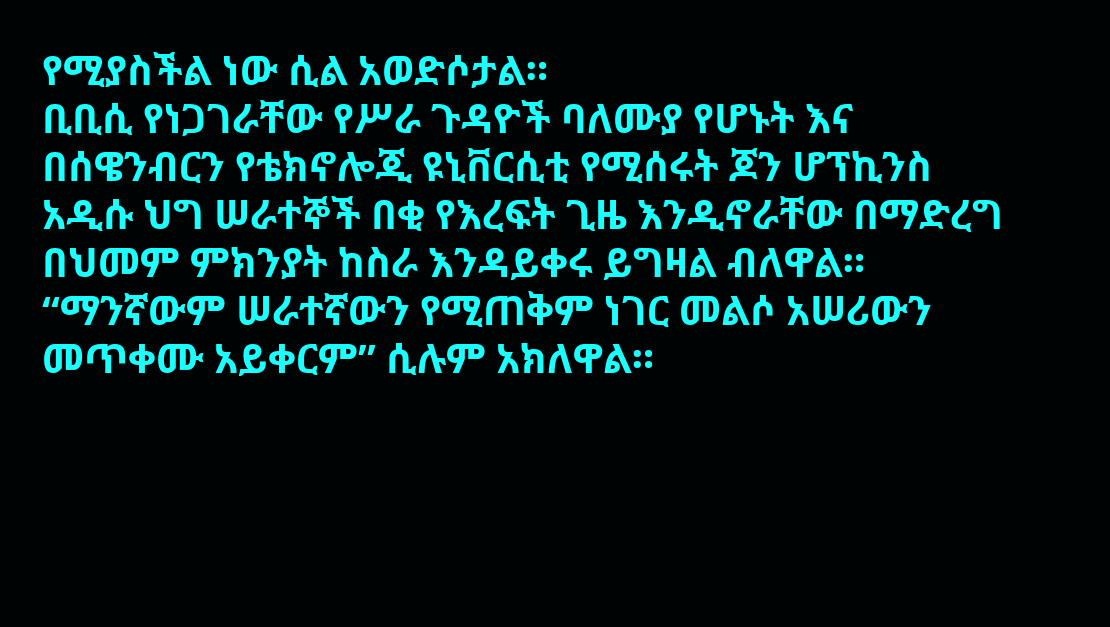የሚያስችል ነው ሲል አወድሶታል።
ቢቢሲ የነጋገራቸው የሥራ ጉዳዮች ባለሙያ የሆኑት እና በሰዌንብርን የቴክኖሎጂ ዩኒቨርሲቲ የሚሰሩት ጆን ሆፕኪንስ አዲሱ ህግ ሠራተኞች በቂ የእረፍት ጊዜ እንዲኖራቸው በማድረግ በህመም ምክንያት ከስራ እንዳይቀሩ ይግዛል ብለዋል።
“ማንኛውም ሠራተኛውን የሚጠቅም ነገር መልሶ አሠሪውን መጥቀሙ አይቀርም” ሲሉም አክለዋል።